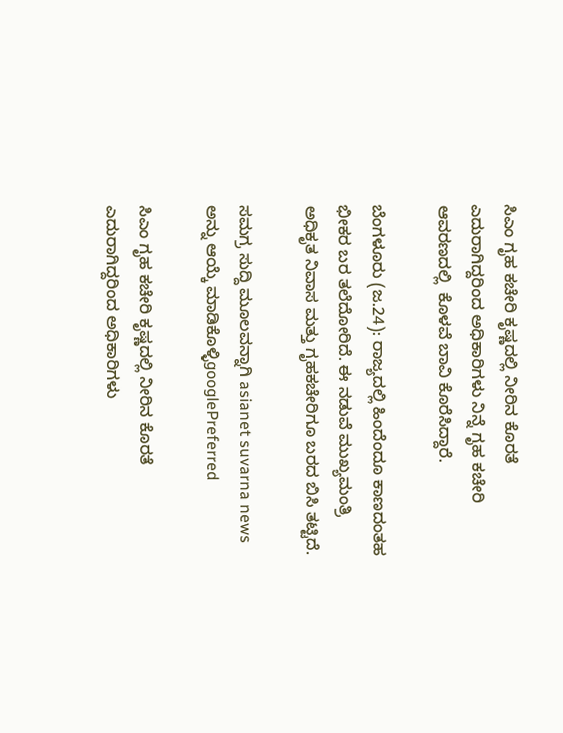ಸಿಎಂ ಗೃಹ ಕಚೇರಿ ಕೃಷ್ಣದಲ್ಲಿ ನೀರಿನ ಕೊರತೆ ಎದುರಾಗಿದ್ದರಿಂದ ಅಧಿಕಾರಿಗಳು ನಿನ್ನೆ ಗೃಹ ಕಚೇರಿ  ಆವರಣದಲ್ಲಿ  ಕೊಳವೆ ಬಾವಿ ಕೊರೆಸಿದ್ದಾರೆ.

ಬೆಂಗಳೂರು (ಜ.24): ರಾಜ್ಯದಲ್ಲಿ ಹಿಂದೆಂದೂ ಕಾಣದಂತಹ ಭೀಕರ ಬರ ತಲೆದೋರಿದೆ. ಈ ನಡುವೆ ಮುಖ್ಯಮಂತ್ರಿ ಅಧಿಕೃತ ನಿವಾಸ ಮತ್ತು ಗೃಹಕಚೇರಿಗೂ ಬರದ ಬಿಸಿ ತಟ್ಟಿದೆ.

ಸಮಗ್ರ ಸುದ್ದಿ ಮೂಲವನ್ನಾಗಿ asianet suvarna news ಅನ್ನು ಆಯ್ಕೆ ಮಾಡಿಕೊಳ್ಳಿgooglePreferred

ಸಿಎಂ ಗೃಹ ಕಚೇರಿ ಕೃಷ್ಣದಲ್ಲಿ ನೀರಿನ ಕೊರತೆ ಎದುರಾಗಿದ್ದರಿಂದ ಅಧಿಕಾರಿಗಳು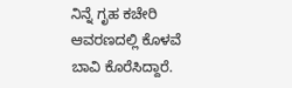ನಿನ್ನೆ ಗೃಹ ಕಚೇರಿ ಆವರಣದಲ್ಲಿ ಕೊಳವೆ ಬಾವಿ ಕೊರೆಸಿದ್ದಾರೆ.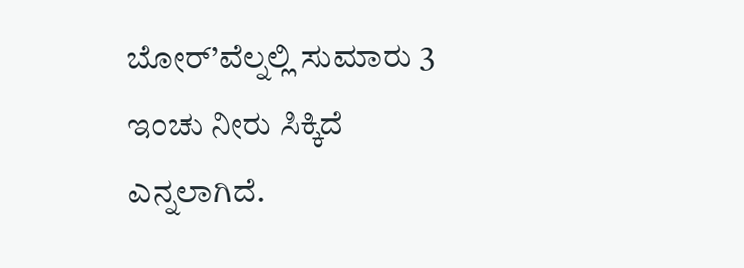ಬೋರ್’ವೆಲ್ನಲ್ಲಿ ಸುಮಾರು 3 ಇಂಚು ನೀರು ಸಿಕ್ಕಿದೆ ಎನ್ನಲಾಗಿದೆ.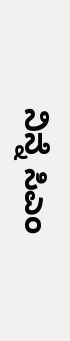ನಿನ್ನೆ ಸಿಎಂ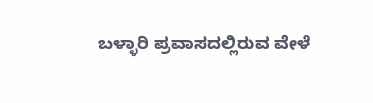ಬಳ್ಳಾರಿ ಪ್ರವಾಸದಲ್ಲಿರುವ ವೇಳೆ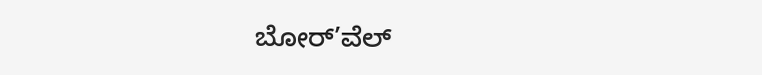ಬೋರ್’ವೆಲ್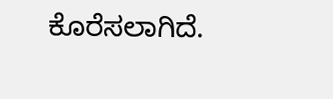ಕೊರೆಸಲಾಗಿದೆ.